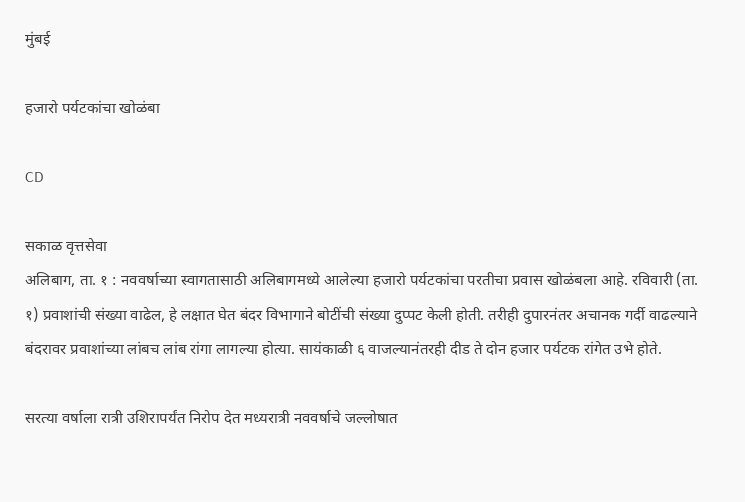मुंबई

हजारो पर्यटकांचा खोळंबा

CD

सकाळ वृत्तसेवा
अलिबाग, ता. १ : नववर्षाच्या स्वागतासाठी अलिबागमध्ये आलेल्या हजारो पर्यटकांचा परतीचा प्रवास खोळंबला आहे. रविवारी (ता. १) प्रवाशांची संख्या वाढेल, हे लक्षात घेत बंदर विभागाने बोटींची संख्या दुप्पट केली होती. तरीही दुपारनंतर अचानक गर्दी वाढल्याने बंदरावर प्रवाशांच्या लांबच लांब रांगा लागल्या होत्या. सायंकाळी ६ वाजल्यानंतरही दीड ते दोन हजार पर्यटक रांगेत उभे होते.

सरत्या वर्षाला रात्री उशिरापर्यंत निरोप देत मध्यरात्री नववर्षाचे जल्लोषात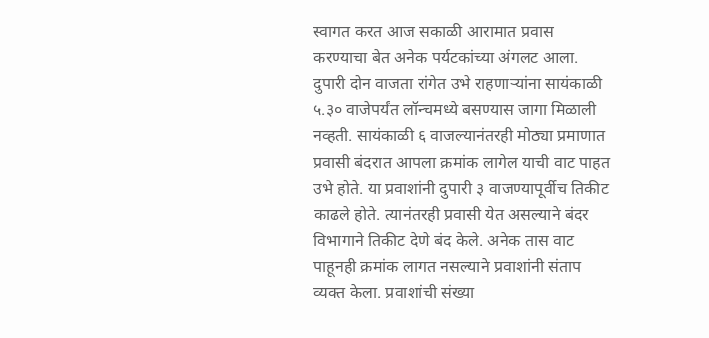स्वागत करत आज सकाळी आरामात प्रवास करण्याचा बेत अनेक पर्यटकांच्या अंगलट आला. दुपारी दोन वाजता रांगेत उभे राहणाऱ्यांना सायंकाळी ५.३० वाजेपर्यंत लॉन्चमध्ये बसण्यास जागा मिळाली नव्हती. सायंकाळी ६ वाजल्यानंतरही मोठ्या प्रमाणात प्रवासी बंदरात आपला क्रमांक लागेल याची वाट पाहत उभे होते. या प्रवाशांनी दुपारी ३ वाजण्यापूर्वीच तिकीट काढले होते. त्यानंतरही प्रवासी येत असल्याने बंदर विभागाने तिकीट देणे बंद केले. अनेक तास वाट पाहूनही क्रमांक लागत नसल्याने प्रवाशांनी संताप व्यक्त केला. प्रवाशांची संख्या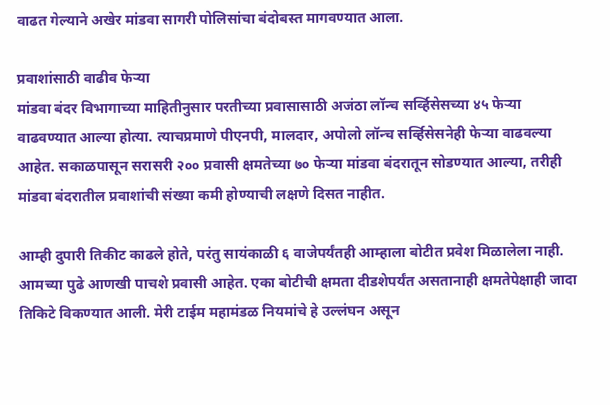वाढत गेल्याने अखेर मांडवा सागरी पोलिसांचा बंदोबस्त मागवण्यात आला.

प्रवाशांसाठी वाढीव फेऱ्या
मांडवा बंदर विभागाच्या माहितीनुसार परतीच्या प्रवासासाठी अजंठा लॉन्च सर्व्हिसेसच्या ४५ फेऱ्या वाढवण्यात आल्या होत्या. त्याचप्रमाणे पीएनपी, मालदार, अपोलो लॉन्च सर्व्हिसेसनेही फेऱ्या वाढवल्या आहेत. सकाळपासून सरासरी २०० प्रवासी क्षमतेच्या ७० फेऱ्या मांडवा बंदरातून सोडण्यात आल्या, तरीही मांडवा बंदरातील प्रवाशांची संख्या कमी होण्याची लक्षणे दिसत नाहीत.

आम्ही दुपारी तिकीट काढले होते, परंतु सायंकाळी ६ वाजेपर्यंतही आम्हाला बोटीत प्रवेश मिळालेला नाही. आमच्या पुढे आणखी पाचशे प्रवासी आहेत. एका बोटीची क्षमता दीडशेपर्यंत असतानाही क्षमतेपेक्षाही जादा तिकिटे विकण्यात आली. मेरी टाईम महामंडळ नियमांचे हे उल्लंघन असून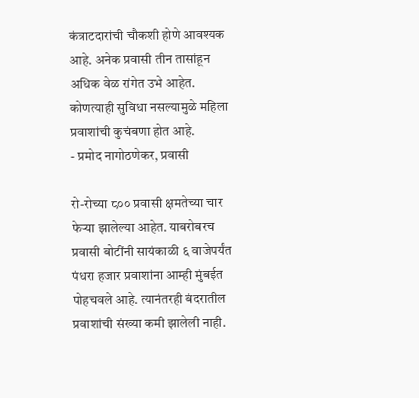कंत्राटदारांची चौकशी होणे आवश्यक आहे. अनेक प्रवासी तीन तासांहून अधिक वेळ रांगेत उभे आहेत. कोणत्याही सुविधा नसल्यामुळे महिला प्रवाशांची कुचंबणा होत आहे.
- प्रमोद नागोठणेकर, प्रवासी

रो-रोच्या ८०० प्रवासी क्षमतेच्या चार फेऱ्या झालेल्या आहेत. याबरोबरच प्रवासी बोटींनी सायंकाळी ६ वाजेपर्यंत पंधरा हजार प्रवाशांना आम्ही मुंबईत पोहचवले आहे. त्यानंतरही बंदरातील प्रवाशांची संख्या कमी झालेली नाही.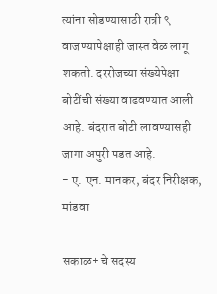त्यांना सोडण्यासाठी रात्री ९ वाजण्यापेक्षाही जास्त वेळ लागू शकतो. दररोजच्या संख्येपेक्षा बोटींची संख्या वाढवण्यात आली आहे. बंदरात बोटी लावण्यासही जागा अपुरी पडत आहे.
- ए. एन. मानकर, बंदर निरीक्षक, मांडवा

सकाळ+ चे सदस्य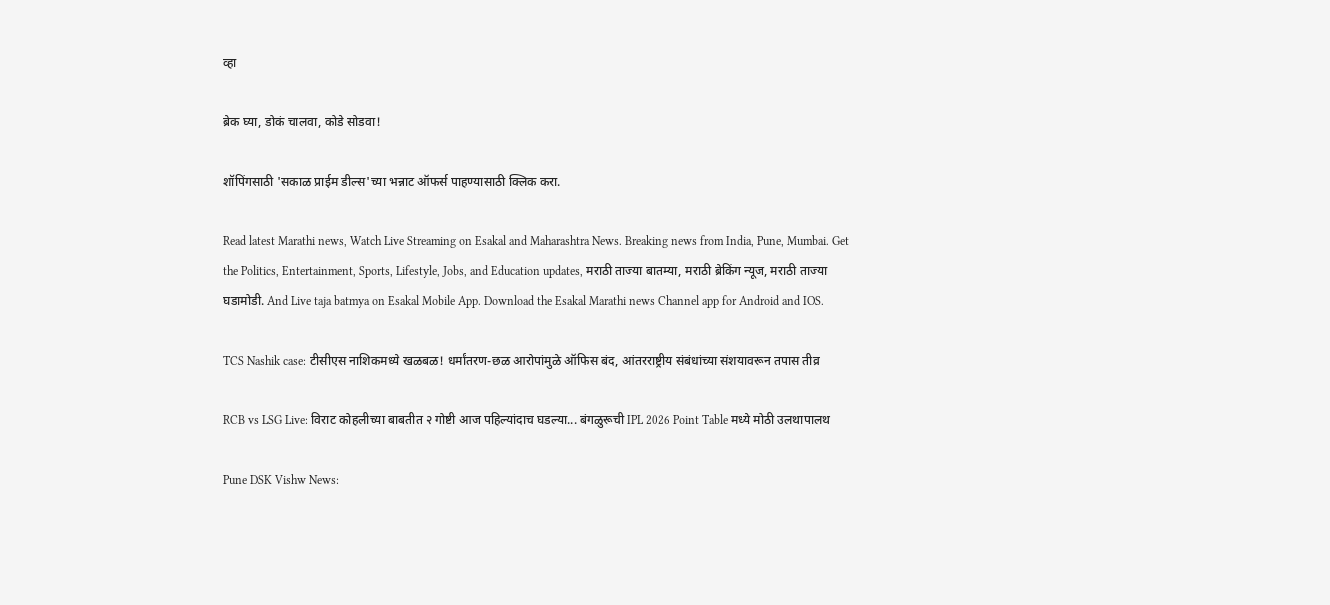व्हा

ब्रेक घ्या, डोकं चालवा, कोडे सोडवा!

शॉपिंगसाठी 'सकाळ प्राईम डील्स'च्या भन्नाट ऑफर्स पाहण्यासाठी क्लिक करा.

Read latest Marathi news, Watch Live Streaming on Esakal and Maharashtra News. Breaking news from India, Pune, Mumbai. Get the Politics, Entertainment, Sports, Lifestyle, Jobs, and Education updates, मराठी ताज्या बातम्या, मराठी ब्रेकिंग न्यूज, मराठी ताज्या घडामोडी. And Live taja batmya on Esakal Mobile App. Download the Esakal Marathi news Channel app for Android and IOS.

TCS Nashik case: टीसीएस नाशिकमध्ये खळबळ! धर्मांतरण-छळ आरोपांमुळे ऑफिस बंद, आंतरराष्ट्रीय संबंधांच्या संशयावरून तपास तीव्र

RCB vs LSG Live: विराट कोहलीच्या बाबतीत २ गोष्टी आज पहिल्यांदाच घडल्या... बंगळुरूची IPL 2026 Point Table मध्ये मोठी उलथापालथ

Pune DSK Vishw News: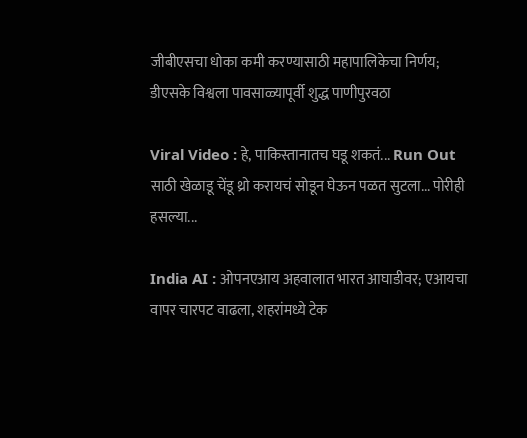जीबीएसचा धोका कमी करण्यासाठी महापालिकेचा निर्णय; डीएसके विश्वला पावसाळ्यापूर्वी शुद्ध पाणीपुरवठा

Viral Video : हे, पाकिस्तानातच घडू शकतं... Run Out साठी खेळाडू चेंडू थ्रो करायचं सोडून घेऊन पळत सुटला... पोरीही हसल्या...

India AI : ओपनएआय अहवालात भारत आघाडीवर; एआयचा वापर चारपट वाढला, शहरांमध्ये टेक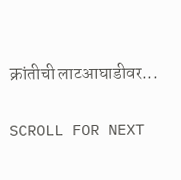क्रांतीची लाटआघाडीवर...

SCROLL FOR NEXT